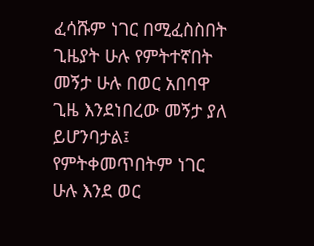ፈሳሹም ነገር በሚፈስስበት ጊዜያት ሁሉ የምትተኛበት መኝታ ሁሉ በወር አበባዋ ጊዜ እንደነበረው መኝታ ያለ ይሆንባታል፤ የምትቀመጥበትም ነገር ሁሉ እንደ ወር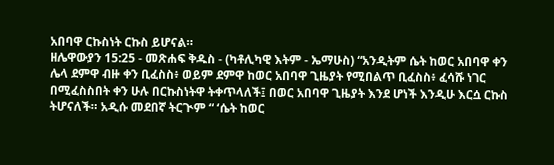አበባዋ ርኩስነት ርኩስ ይሆናል።
ዘሌዋውያን 15:25 - መጽሐፍ ቅዱስ - (ካቶሊካዊ እትም - ኤማሁስ) “አንዲትም ሴት ከወር አበባዋ ቀን ሌላ ደምዋ ብዙ ቀን ቢፈስስ፥ ወይም ደምዋ ከወር አበባዋ ጊዜያት የሚበልጥ ቢፈስስ፥ ፈሳሹ ነገር በሚፈስስበት ቀን ሁሉ በርኩስነትዋ ትቀጥላለች፤ በወር አበባዋ ጊዜያት እንደ ሆነች እንዲሁ እርሷ ርኩስ ትሆናለች። አዲሱ መደበኛ ትርጒም “ ‘ሴት ከወር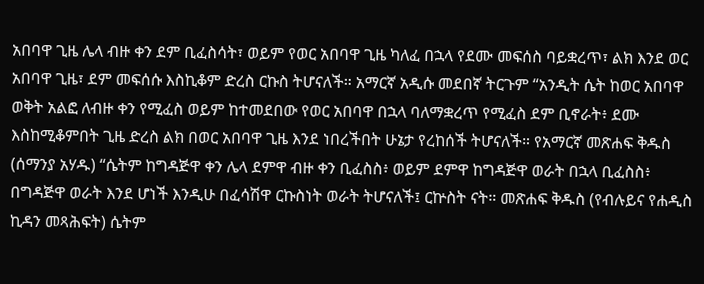አበባዋ ጊዜ ሌላ ብዙ ቀን ደም ቢፈስሳት፣ ወይም የወር አበባዋ ጊዜ ካለፈ በኋላ የደሙ መፍሰስ ባይቋረጥ፣ ልክ እንደ ወር አበባዋ ጊዜ፣ ደም መፍሰሱ እስኪቆም ድረስ ርኩስ ትሆናለች። አማርኛ አዲሱ መደበኛ ትርጉም “አንዲት ሴት ከወር አበባዋ ወቅት አልፎ ለብዙ ቀን የሚፈስ ወይም ከተመደበው የወር አበባዋ በኋላ ባለማቋረጥ የሚፈስ ደም ቢኖራት፥ ደሙ እስከሚቆምበት ጊዜ ድረስ ልክ በወር አበባዋ ጊዜ እንደ ነበረችበት ሁኔታ የረከሰች ትሆናለች። የአማርኛ መጽሐፍ ቅዱስ (ሰማንያ አሃዱ) “ሴትም ከግዳጅዋ ቀን ሌላ ደምዋ ብዙ ቀን ቢፈስስ፥ ወይም ደምዋ ከግዳጅዋ ወራት በኋላ ቢፈስስ፥ በግዳጅዋ ወራት እንደ ሆነች እንዲሁ በፈሳሽዋ ርኩስነት ወራት ትሆናለች፤ ርኵስት ናት። መጽሐፍ ቅዱስ (የብሉይና የሐዲስ ኪዳን መጻሕፍት) ሴትም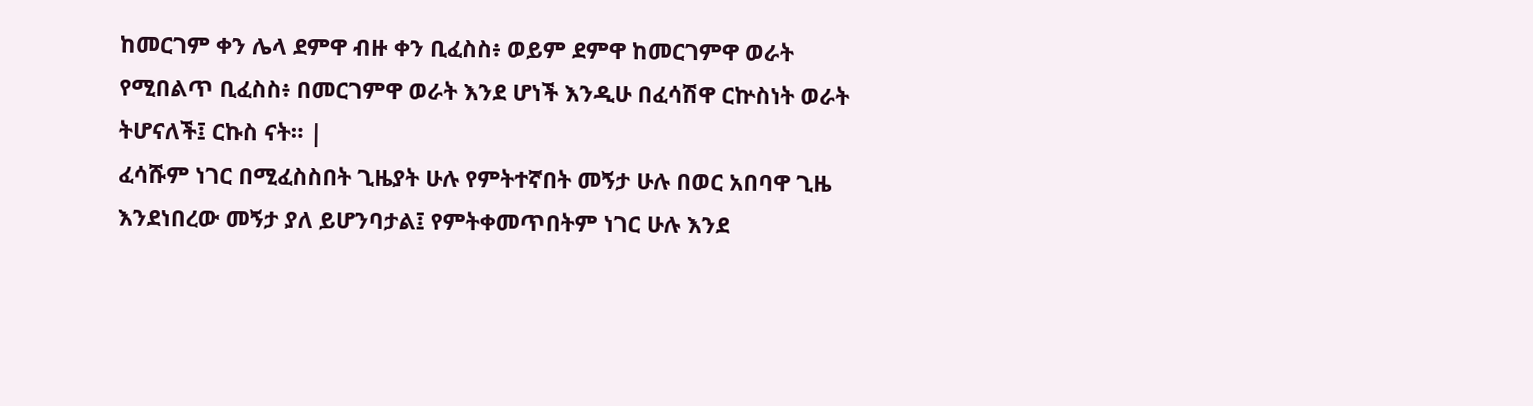ከመርገም ቀን ሌላ ደምዋ ብዙ ቀን ቢፈስስ፥ ወይም ደምዋ ከመርገምዋ ወራት የሚበልጥ ቢፈስስ፥ በመርገምዋ ወራት እንደ ሆነች እንዲሁ በፈሳሽዋ ርኵስነት ወራት ትሆናለች፤ ርኩስ ናት። |
ፈሳሹም ነገር በሚፈስስበት ጊዜያት ሁሉ የምትተኛበት መኝታ ሁሉ በወር አበባዋ ጊዜ እንደነበረው መኝታ ያለ ይሆንባታል፤ የምትቀመጥበትም ነገር ሁሉ እንደ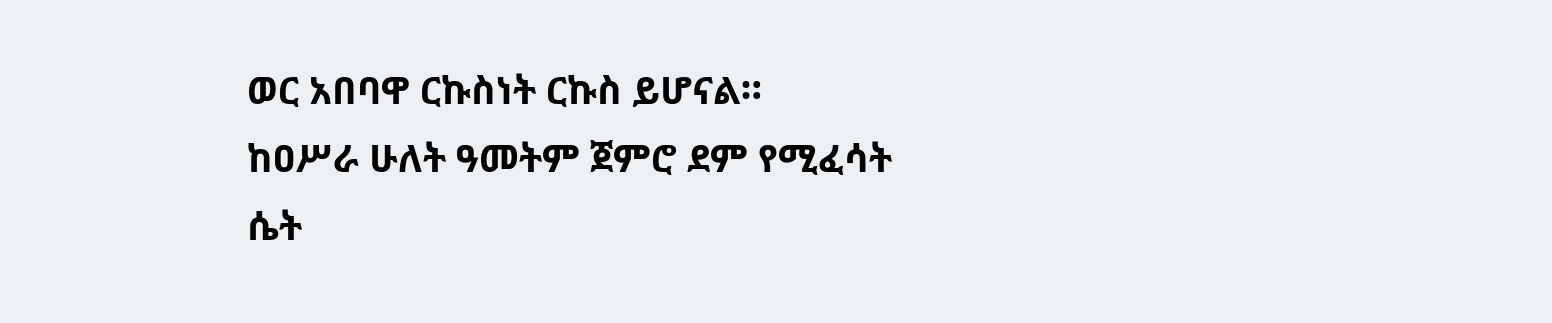ወር አበባዋ ርኩስነት ርኩስ ይሆናል።
ከዐሥራ ሁለት ዓመትም ጀምሮ ደም የሚፈሳት ሴት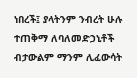ነበረች፤ ያላትንም ንብረት ሁሉ ተጠቅማ ለባለመድኃኒቶች ብታውልም ማንም ሊፈውሳት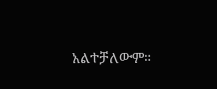አልተቻለውም።